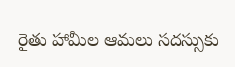రైతు హామీల ఆమలు సదస్సుకు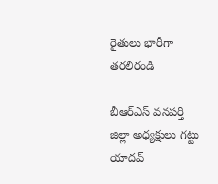రైతులు భారీగా తరలిరండి

బీఆర్ఎస్ వనపర్తి జిల్లా అధ్యక్షులు గట్టు యాదవ్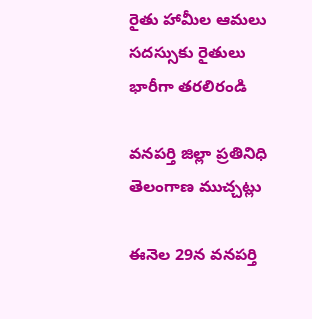రైతు హామీల ఆమలు సదస్సుకు రైతులు భారీగా తరలిరండి

వనపర్తి జిల్లా ప్రతినిధి తెలంగాణ ముచ్చట్లు

ఈనెల 29న వనపర్తి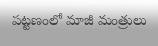పట్టణంలో మాజీ మంత్రులు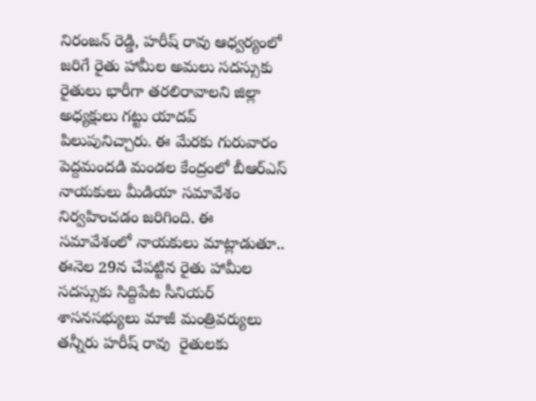నిరంజన్ రెడ్డి, హరీష్ రావు ఆధ్వర్యంలో జరిగే రైతు హామీల అమలు సదస్సుకు రైతులు భారీగా తరలిరావాలని జిల్లా అధ్యక్షులు గట్టు యాదవ్ పిలుపునిచ్చారు. ఈ మేరకు గురువారం పెద్దమందడి మండల కేంద్రంలో బీఆర్ఎస్ నాయకులు మీడియా సమావేశం నిర్వహించడం జరిగింది. ఈ సమావేశంలో నాయకులు మాట్లాడుతూ.. ఈనెల 29న చేపట్టిన రైతు హామీల సదస్సుకు సిద్దిపేట సీనియర్ శాసనసభ్యులు మాజీ మంత్రివర్యులు తన్నీరు హరీష్ రావు  రైతులకు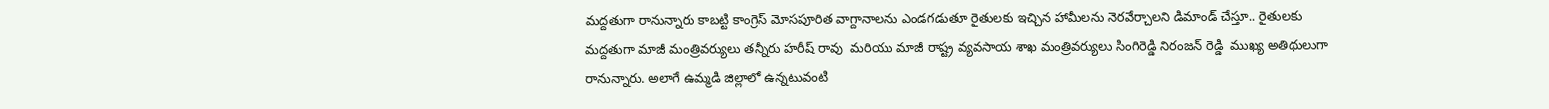మద్దతుగా రానున్నారు కాబట్టి కాంగ్రెస్ మోసపూరిత వాగ్దానాలను ఎండగడుతూ రైతులకు ఇచ్చిన హామీలను నెరవేర్చాలని డిమాండ్ చేస్తూ.. రైతులకు మద్దతుగా మాజీ మంత్రివర్యులు తన్నీరు హరీష్ రావు  మరియు మాజీ రాష్ట్ర వ్యవసాయ శాఖ మంత్రివర్యులు సింగిరెడ్డి నిరంజన్ రెడ్డి  ముఖ్య అతిథులుగా రానున్నారు. అలాగే ఉమ్మడి జిల్లాలో ఉన్నటువంటి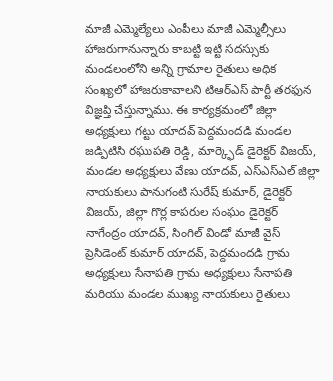మాజీ ఎమ్మెల్యేలు ఎంపీలు మాజీ ఎమ్మెల్సీలు హాజరుగానున్నారు కాబట్టి ఇట్టి సదస్సుకు మండలంలోని అన్ని గ్రామాల రైతులు అధిక సంఖ్యలో హాజరుకావాలని టిఆర్ఎస్ పార్టీ తరఫున విజ్ఞప్తి చేస్తున్నాము. ఈ కార్యక్రమంలో జిల్లా అధ్యక్షులు గట్టు యాదవ్ పెద్దమందడి మండల జడ్పిటిసి రఘుపతి రెడ్డి, మార్క్ఫెడ్ డైరెక్టర్ విజయ్, మండల అధ్యక్షులు వేణు యాదవ్, ఎస్ఎస్ఎల్ జిల్లా నాయకులు పానుగంటి సురేష్ కుమార్, డైరెక్టర్ విజయ్, జిల్లా గొర్ల కాపరుల సంఘం డైరెక్టర్ నాగేంద్రం యాదవ్, సింగిల్ విండో మాజీ వైస్ ప్రెసిడెంట్ కుమార్ యాదవ్, పెద్దమందడి గ్రామ అధ్యక్షులు సేనాపతి గ్రామ అధ్యక్షులు సేనాపతి మరియు మండల ముఖ్య నాయకులు రైతులు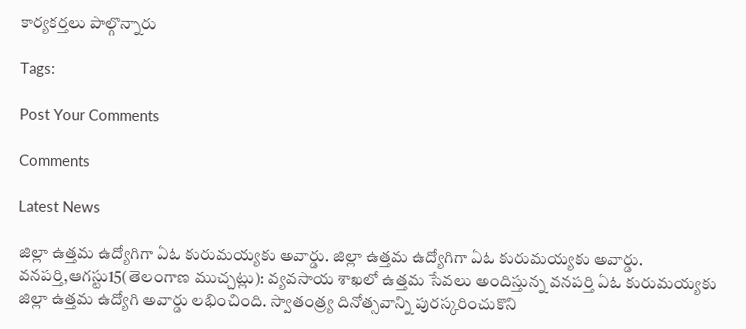కార్యకర్తలు పాల్గొన్నారు

Tags:

Post Your Comments

Comments

Latest News

జిల్లా ఉత్తమ ఉద్యోగిగా ఏఓ కురుమయ్యకు అవార్డు. జిల్లా ఉత్తమ ఉద్యోగిగా ఏఓ కురుమయ్యకు అవార్డు.
వనపర్తి,ఆగస్టు15(తెలంగాణ ముచ్చట్లు): వ్యవసాయ శాఖలో ఉత్తమ సేవలు అందిస్తున్న వనపర్తి ఏఓ కురుమయ్యకు జిల్లా ఉత్తమ ఉద్యోగి అవార్డు లభించింది. స్వాతంత్ర్య దినోత్సవాన్ని పురస్కరించుకొని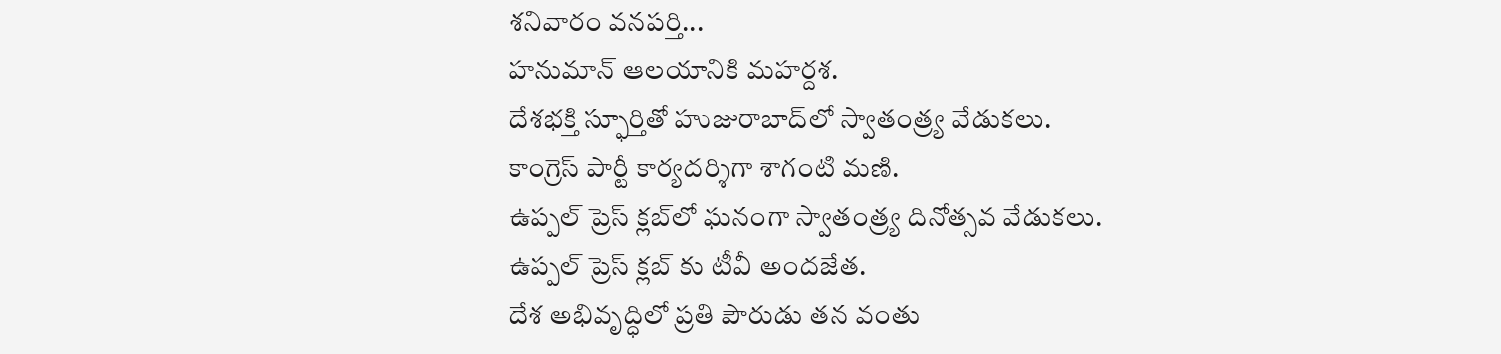శనివారం వనపర్తి...
హనుమాన్ ఆలయానికి మహర్దశ.
దేశభక్తి స్ఫూర్తితో హుజురాబాద్‌లో స్వాతంత్ర్య వేడుకలు.
కాంగ్రెస్ పార్టీ కార్యదర్శిగా శాగంటి మణి.
ఉప్పల్ ప్రెస్ క్లబ్‌లో ఘనంగా స్వాతంత్ర్య దినోత్సవ వేడుకలు.
ఉప్పల్ ప్రెస్ క్లబ్‌ కు టీవీ అందజేత.
దేశ అభివృద్ధిలో ప్రతి పౌరుడు తన వంతు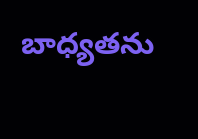బాధ్యతను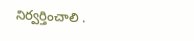నిర్వర్తించాలి .